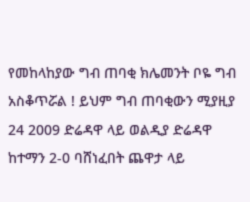የመከላከያው ግብ ጠባቂ ክሌመንት ቦዬ ግብ አስቆጥሯል ! ይህም ግብ ጠባቂውን ሚያዚያ 24 2009 ድሬዳዋ ላይ ወልዲያ ድሬዳዋ ከተማን 2-0 ባሸነፈበት ጨዋታ ላይ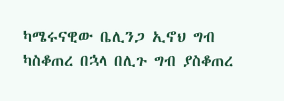ካሜሩናዊው ቤሊንጋ ኢኖህ ግብ ካስቆጠረ በኋላ በሊጉ ግብ ያስቆጠረ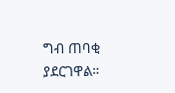ግብ ጠባቂ ያደርገዋል።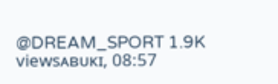@DREAM_SPORT 1.9K viewsᴀʙᴜᴋɪ, 08:57